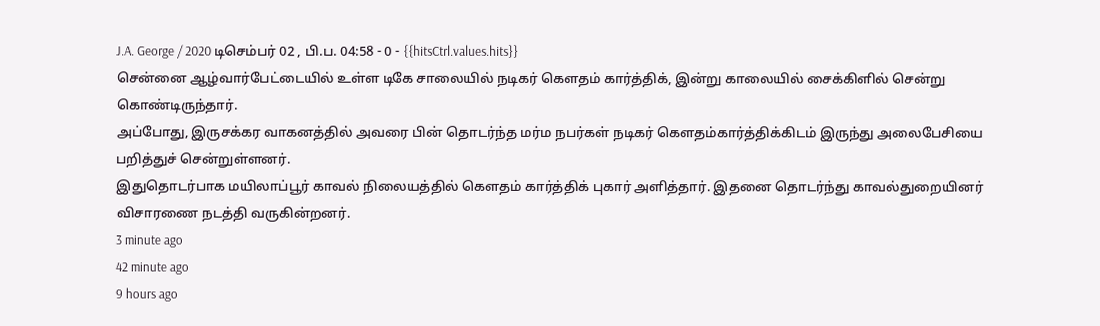J.A. George / 2020 டிசெம்பர் 02 , பி.ப. 04:58 - 0 - {{hitsCtrl.values.hits}}
சென்னை ஆழ்வார்பேட்டையில் உள்ள டிகே சாலையில் நடிகர் கௌதம் கார்த்திக், இன்று காலையில் சைக்கிளில் சென்று கொண்டிருந்தார்.
அப்போது, இருசக்கர வாகனத்தில் அவரை பின் தொடர்ந்த மர்ம நபர்கள் நடிகர் கௌதம்கார்த்திக்கிடம் இருந்து அலைபேசியை பறித்துச் சென்றுள்ளனர்.
இதுதொடர்பாக மயிலாப்பூர் காவல் நிலையத்தில் கௌதம் கார்த்திக் புகார் அளித்தார். இதனை தொடர்ந்து காவல்துறையினர் விசாரணை நடத்தி வருகின்றனர்.
3 minute ago
42 minute ago
9 hours ago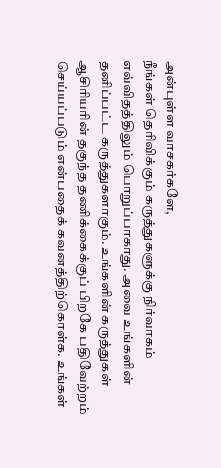அன்புள்ள வாசகர்களே,
நீங்கள் தெரிவிக்கும் கருத்துகளுக்கு நிர்வாகம் எவ்விதத்திலும் பொறுப்பாகாது. அவை உங்களின் தனிப்பட்ட கருத்துகளாகும். உங்களின் கருத்துகள் ஆசிரியரின் தகுந்த தணிக்கைக்குப் பிறகே பதிவேற்றம் செய்யப்படும் என்பதைக் கவனத்திற்கொள்க. உங்கள்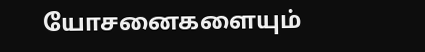யோசனைகளையும்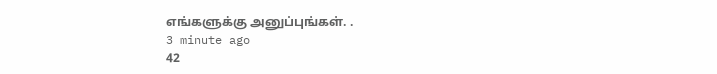எங்களுக்கு அனுப்புங்கள். .
3 minute ago
42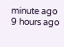minute ago
9 hours ago